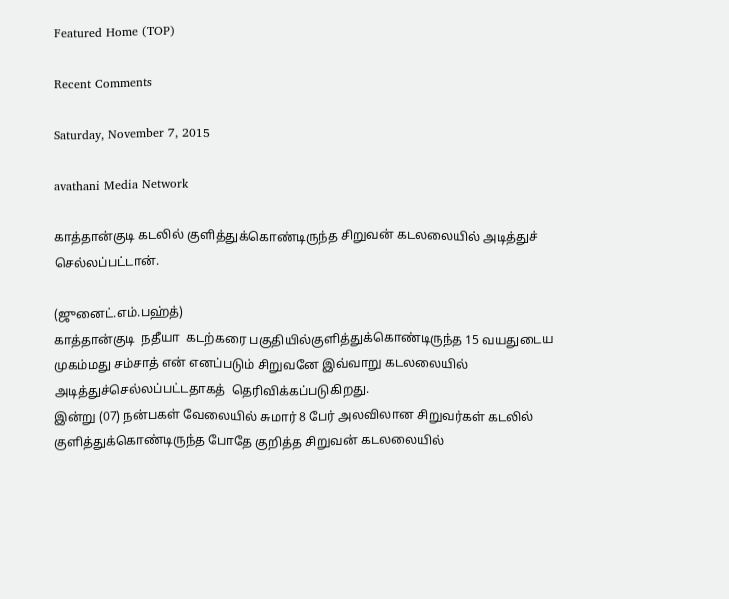Featured Home (TOP)

Recent Comments

Saturday, November 7, 2015

avathani Media Network

காத்தான்குடி கடலில் குளித்துக்கொண்டிருந்த சிறுவன் கடலலையில் அடித்துச் செல்லப்பட்டான்.

(ஜுனைட்.எம்.பஹ்த்)
காத்தான்குடி  நதீயா  கடற்கரை பகுதியில்குளித்துக்கொண்டிருந்த 15 வயதுடைய முகம்மது சம்சாத் என் எனப்படும் சிறுவனே இவ்வாறு கடலலையில் அடித்துச்செல்லப்பட்டதாகத்  தெரிவிக்கப்படுகிறது.
இன்று (07) நன்பகள் வேலையில் சுமார் 8 பேர் அலவிலான சிறுவர்கள் கடலில் குளித்துக்கொண்டிருந்த போதே குறித்த சிறுவன் கடலலையில்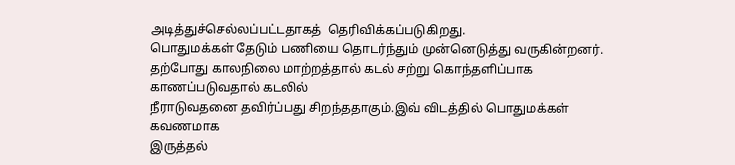அடித்துச்செல்லப்பட்டதாகத்  தெரிவிக்கப்படுகிறது.
பொதுமக்கள் தேடும் பணியை தொடர்ந்தும் முன்னெடுத்து வருகின்றனர்.
தற்போது காலநிலை மாற்றத்தால் கடல் சற்று கொந்தளிப்பாக காணப்படுவதால் கடலில்
நீராடுவதனை தவிர்ப்பது சிறந்ததாகும்.இவ் விடத்தில் பொதுமக்கள் கவணமாக
இருத்தல்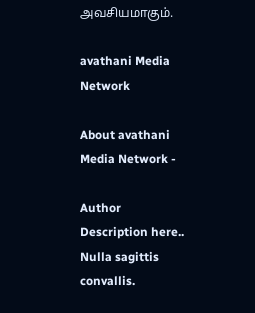அவசியமாகும்.

avathani Media Network

About avathani Media Network -

Author Description here.. Nulla sagittis convallis.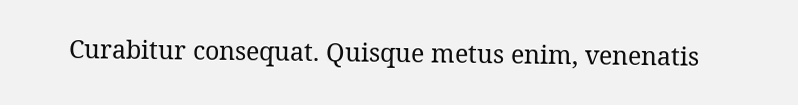Curabitur consequat. Quisque metus enim, venenatis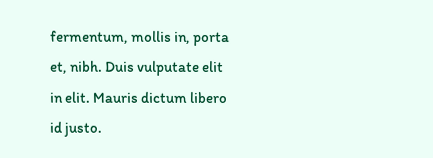fermentum, mollis in, porta et, nibh. Duis vulputate elit in elit. Mauris dictum libero id justo.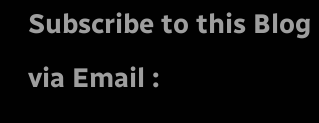Subscribe to this Blog via Email :